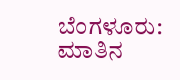ಬೆಂಗಳೂರು: ಮಾತಿನ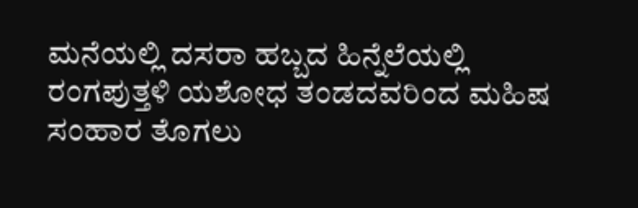ಮನೆಯಲ್ಲಿ ದಸರಾ ಹಬ್ಬದ ಹಿನ್ನೆಲೆಯಲ್ಲಿ ರಂಗಪುತ್ತಳಿ ಯಶೋಧ ತಂಡದವರಿಂದ ಮಹಿಷ ಸಂಹಾರ ತೊಗಲು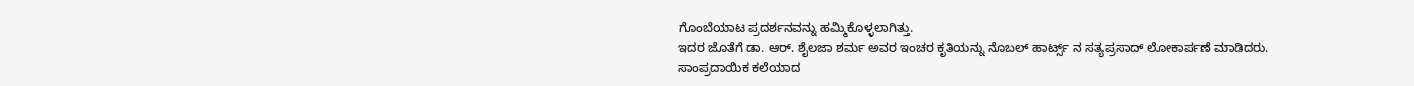ಗೊಂಬೆಯಾಟ ಪ್ರದರ್ಶನವನ್ನು ಹಮ್ಮಿಕೊಳ್ಳಲಾಗಿತ್ತು.
ಇದರ ಜೊತೆಗೆ ಡಾ. ಆರ್. ಶೈಲಜಾ ಶರ್ಮ ಅವರ ಇಂಚರ ಕೃತಿಯನ್ನು ನೊಬಲ್ ಹಾರ್ಟ್ಸ್ ನ ಸತ್ಯಪ್ರಸಾದ್ ಲೋಕಾರ್ಪಣೆ ಮಾಡಿದರು.
ಸಾಂಪ್ರದಾಯಿಕ ಕಲೆಯಾದ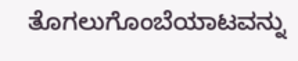ತೊಗಲುಗೊಂಬೆಯಾಟವನ್ನು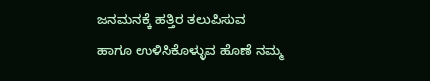ಜನಮನಕ್ಕೆ ಹತ್ತಿರ ತಲುಪಿಸುವ ಹಾಗೂ ಉಳಿಸಿಕೊಳ್ಳುವ ಹೊಣೆ ನಮ್ಮ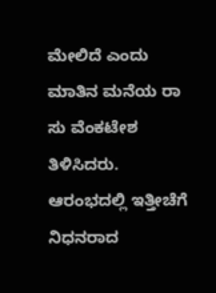ಮೇಲಿದೆ ಎಂದು ಮಾತಿನ ಮನೆಯ ರಾ ಸು ವೆಂಕಟೇಶ ತಿಳಿಸಿದರು.
ಆರಂಭದಲ್ಲಿ ಇತ್ತೀಚೆಗೆ ನಿಧನರಾದ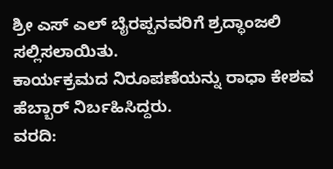ಶ್ರೀ ಎಸ್ ಎಲ್ ಬೈರಪ್ಪನವರಿಗೆ ಶ್ರದ್ಧಾಂಜಲಿ ಸಲ್ಲಿಸಲಾಯಿತು.
ಕಾರ್ಯಕ್ರಮದ ನಿರೂಪಣೆಯನ್ನು ರಾಧಾ ಕೇಶವ ಹೆಬ್ಬಾರ್ ನಿರ್ಬಹಿಸಿದ್ದರು.
ವರದಿ: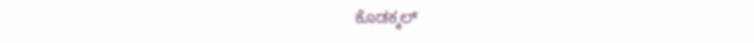ಕೊಡಕ್ಕಲ್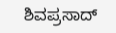ಶಿವಪ್ರಸಾದ್